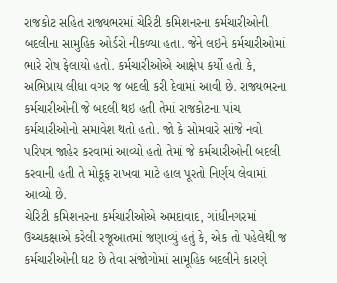રાજકોટ સહિત રાજ્યભરમાં ચેરિટી કમિશનરના કર્મચારીઓની બદલીના સામુહિક ઓર્ડરો નીકળ્યા હતા. જેને લઇને કર્મચારીઓમાં ભારે રોષ ફેલાયો હતો. કર્મચારીઓએ આક્ષેપ કર્યો હતો કે, અભિપ્રાય લીધા વગર જ બદલી કરી દેવામાં આવી છે. રાજ્યભરના કર્મચારીઓની જે બદલી થઇ હતી તેમાં રાજકોટના પાંચ કર્મચારીઓનો સમાવેશ થતો હતો. જો કે સોમવારે સાંજે નવો પરિપત્ર જાહેર કરવામાં આવ્યો હતો તેમાં જે કર્મચારીઓની બદલી કરવાની હતી તે મોકૂફ રાખવા માટે હાલ પૂરતો નિર્ણય લેવામાં આવ્યો છે.
ચેરિટી કમિશનરના કર્મચારીઓએ અમદાવાદ, ગાંધીનગરમાં ઉચ્ચકક્ષાએ કરેલી રજૂઆતમાં જણાવ્યું હતું કે, એક તો પહેલેથી જ કર્મચારીઓની ઘટ છે તેવા સંજોગોમાં સામૂહિક બદલીને કારણે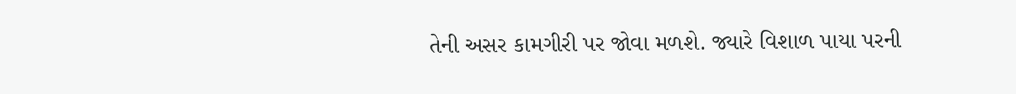તેની અસર કામગીરી પર જોવા મળશે. જ્યારે વિશાળ પાયા પરની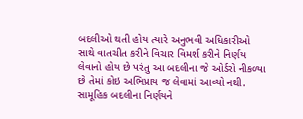બદલીઓ થતી હોય ત્યારે અનુભવી અધિકારીઓ સાથે વાતચીત કરીને વિચાર વિમર્શ કરીને નિર્ણય લેવાનો હોય છે પરંતુ આ બદલીના જે ઓર્ડરો નીકળ્યા છે તેમાં કોઇ અભિપ્રાય જ લેવામાં આવ્યો નથી.
સામૂહિક બદલીના નિર્ણયને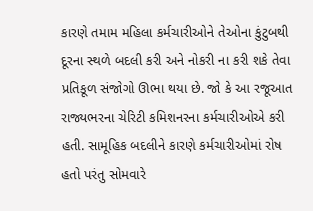કારણે તમામ મહિલા કર્મચારીઓને તેઓના કુંટુબથી દૂરના સ્થળે બદલી કરી અને નોકરી ના કરી શકે તેવા પ્રતિકૂળ સંજોગો ઊભા થયા છે. જો કે આ રજૂઆત રાજ્યભરના ચેરિટી કમિશનરના કર્મચારીઓએ કરી હતી. સામૂહિક બદલીને કારણે કર્મચારીઓમાં રોષ હતો પરંતુ સોમવારે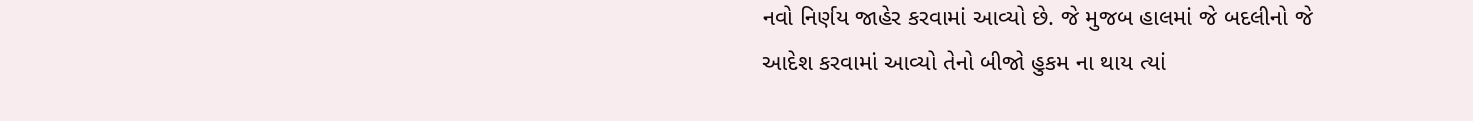નવો નિર્ણય જાહેર કરવામાં આવ્યો છે. જે મુજબ હાલમાં જે બદલીનો જે આદેશ કરવામાં આવ્યો તેનો બીજો હુકમ ના થાય ત્યાં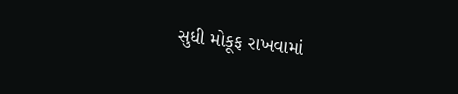સુધી મોકૂફ રાખવામાં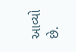આવ્યો છે.